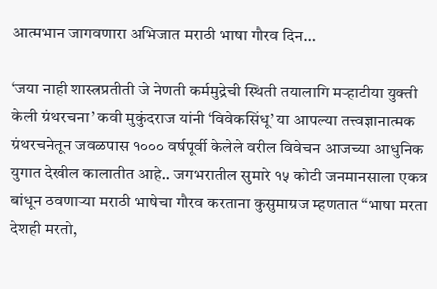आत्मभान जागवणारा अभिजात मराठी भाषा गौरव दिन…

‘जया नाही शास्त्रप्रतीती जे नेणती कर्ममुद्रेची स्थिती तयालागि मर्‍हाटीया युक्ती केली ग्रंथरचना’ कवी मुकुंदराज यांनी ‘विवेकसिंधू’ या आपल्या तत्त्वज्ञानात्मक ग्रंथरचनेतून जवळपास १००० वर्षपूर्वी केलेले वरील विवेचन आजच्या आधुनिक युगात देखील कालातीत आहे.. जगभरातील सुमारे १५ कोटी जनमानसाला एकत्र बांधून ठवणाऱ्या मराठी भाषेचा गौरव करताना कुसुमाग्रज म्हणतात “भाषा मरता देशही मरतो,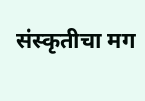संस्कृतीचा मग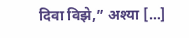दिवा विझे,” अश्या […]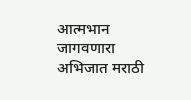आत्मभान जागवणारा अभिजात मराठी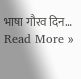भाषा गौरव दिन… Read More »